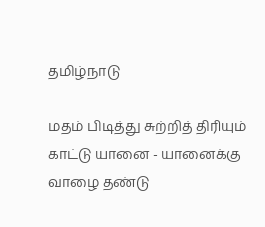தமிழ்நாடு

மதம் பிடித்து சுற்றித் திரியும் காட்டு யானை - யானைக்கு வாழை தண்டு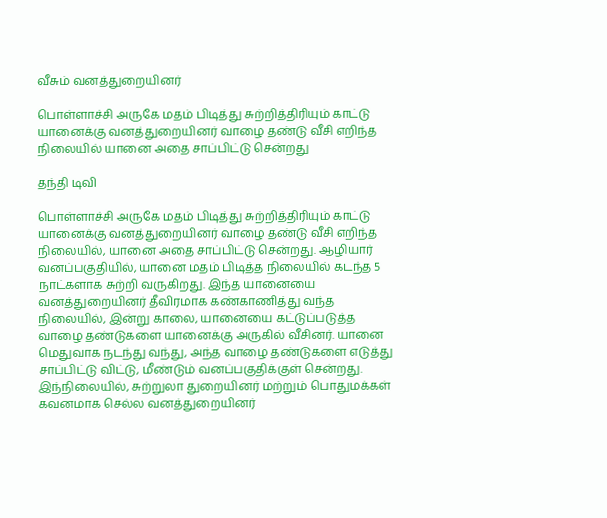வீசும் வனத்துறையினர்

பொள்ளாச்சி அருகே மதம் பிடித்து சுற்றித்திரியும் காட்டு யானைக்கு வனத்துறையினர் வாழை தண்டு வீசி எறிந்த நிலையில் யானை அதை சாப்பிட்டு சென்றது

தந்தி டிவி

பொள்ளாச்சி அருகே மதம் பிடித்து சுற்றித்திரியும் காட்டு யானைக்கு வனத்துறையினர் வாழை தண்டு வீசி எறிந்த நிலையில், யானை அதை சாப்பிட்டு சென்றது. ஆழியார் வனப்பகுதியில், யானை மதம் பிடித்த நிலையில் கடந்த 5 நாட்களாக சுற்றி வருகிறது. இந்த யானையை வனத்துறையினர் தீவிரமாக கண்காணித்து வந்த நிலையில், இன்று காலை, யானையை கட்டுப்படுத்த வாழை தண்டுகளை யானைக்கு அருகில் வீசினர். யானை மெதுவாக நடந்து வந்து, அந்த வாழை தண்டுகளை எடுத்து சாப்பிட்டு விட்டு, மீண்டும் வனப்பகுதிக்குள் சென்றது. இந்நிலையில், சுற்றுலா துறையினர் மற்றும் பொதுமக்கள் கவனமாக செல்ல வனத்துறையினர்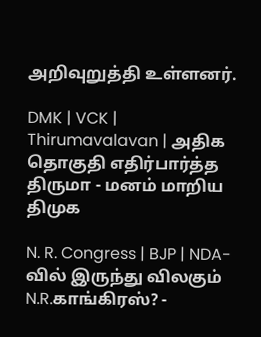அறிவுறுத்தி உள்ளனர்.

DMK | VCK | Thirumavalavan | அதிக தொகுதி எதிர்பார்த்த திருமா - மனம் மாறிய திமுக

N. R. Congress | BJP | NDA-வில் இருந்து விலகும் N.R.காங்கிரஸ்? -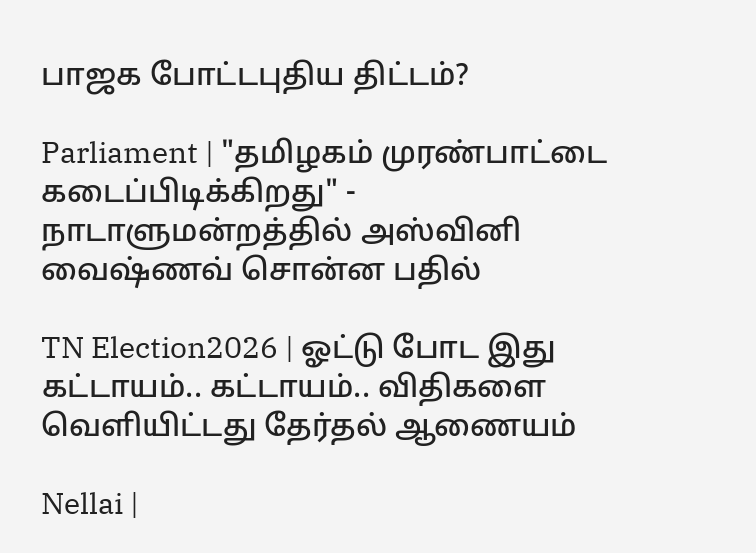பாஜக போட்டபுதிய திட்டம்?

Parliament | "தமிழகம் முரண்பாட்டை கடைப்பிடிக்கிறது" - நாடாளுமன்றத்தில் அஸ்வினி வைஷ்ணவ் சொன்ன பதில்

TN Election2026 | ஓட்டு போட இது கட்டாயம்.. கட்டாயம்.. விதிகளை வெளியிட்டது தேர்தல் ஆணையம்

Nellai |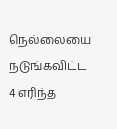நெல்லையை நடுங்கவிட்ட 4 எரிந்த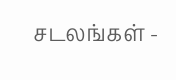சடலங்கள் -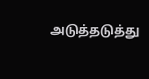அடுத்தடுத்து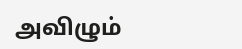அவிழும்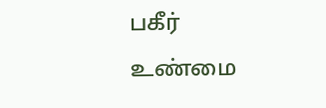பகீர் உண்மை